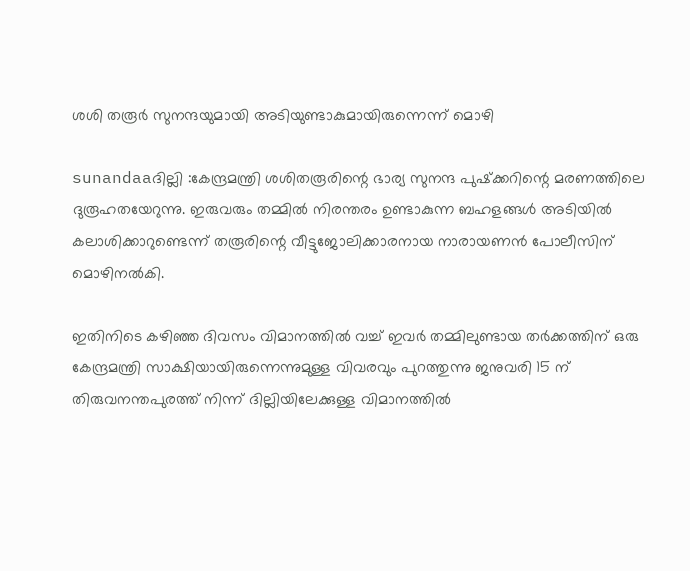ശശി തരൂര്‍ സുനന്ദയുമായി അടിയുണ്ടാകുമായിരുന്നെന്ന് മൊഴി

sunandaaദില്ലി :കേന്ദ്രമന്ത്രി ശശിതരൂരിന്റെ ഭാര്യ സുനന്ദ പുഷ്‌ക്കറിന്റെ മരണത്തിലെ ദുരൂഹതയേറുന്നു. ഇരുവരും തമ്മില്‍ നിരന്തരം ഉണ്ടാകുന്ന ബഹളങ്ങള്‍ അടിയില്‍ കലാശിക്കാറുണ്ടെന്ന് തരൂരിന്റെ വീട്ടുജോലിക്കാരനായ നാരായണന്‍ പോലീസിന് മൊഴിനല്‍കി.

ഇതിനിടെ കഴിഞ്ഞ ദിവസം വിമാനത്തില്‍ വച്ച് ഇവര്‍ തമ്മിലുണ്ടായ തര്‍ക്കത്തിന് ഒരു കേന്ദ്രമന്ത്രി സാക്ഷിയായിരുന്നെന്നുമുള്ള വിവരവും പുറത്തുന്നു ജനുവരി 15 ന് തിരുവനന്തപുരത്ത് നിന്ന് ദില്ലിയിലേക്കുള്ള വിമാനത്തില്‍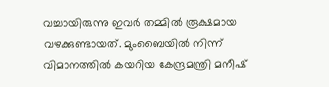വച്ചായിരുന്നു ഇവര്‍ തമ്മില്‍ രൂക്ഷമായ വഴക്കുണ്ടായത്. മുംബൈയില്‍ നിന്ന് വിമാനത്തില്‍ കയറിയ കേന്ദ്രമന്ത്രി മനീഷ്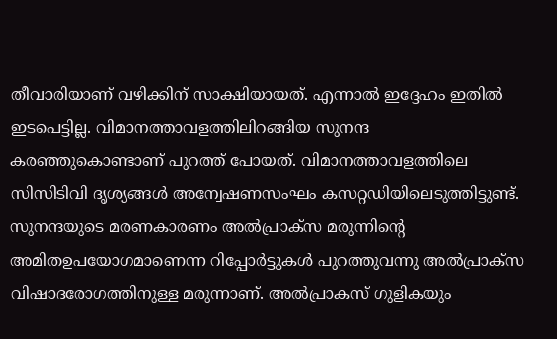തീവാരിയാണ് വഴിക്കിന് സാക്ഷിയായത്. എന്നാല്‍ ഇദ്ദേഹം ഇതില്‍ ഇടപെട്ടില്ല. വിമാനത്താവളത്തിലിറങ്ങിയ സുനന്ദ കരഞ്ഞുകൊണ്ടാണ് പുറത്ത് പോയത്. വിമാനത്താവളത്തിലെ സിസിടിവി ദൃശ്യങ്ങള്‍ അന്വേഷണസംഘം കസറ്റഡിയിലെടുത്തിട്ടുണ്ട്.
സുനന്ദയുടെ മരണകാരണം അല്‍പ്രാക്‌സ മരുന്നിന്റെ അമിതഉപയോഗമാണെന്ന റിപ്പോര്‍ട്ടുകള്‍ പുറത്തുവന്നു അല്‍പ്രാക്‌സ വിഷാദരോഗത്തിനുള്ള മരുന്നാണ്. അല്‍പ്രാകസ് ഗുളികയും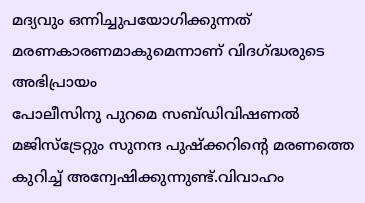മദ്യവും ഒന്നിച്ചുപയോഗിക്കുന്നത് മരണകാരണമാകുമെന്നാണ് വിദഗ്ദ്ധരുടെ അഭിപ്രായം
പോലീസിനു പുറമെ സബ്ഡിവിഷണല്‍ മജിസ്‌ട്രേറ്റും സുനന്ദ പുഷ്‌ക്കറിന്റെ മരണത്തെ കുറിച്ച് അന്വേഷിക്കുന്നുണ്ട്.വിവാഹം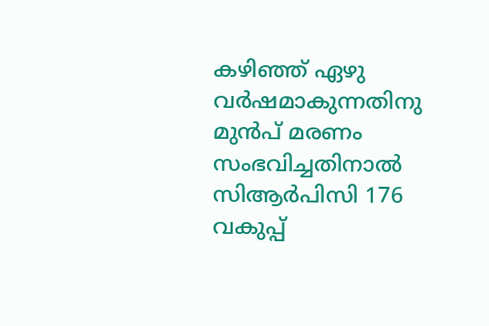കഴിഞ്ഞ് ഏഴു വര്‍ഷമാകുന്നതിനു മുന്‍പ് മരണം സംഭവിച്ചതിനാല്‍ സിആര്‍പിസി 176 വകുപ്പ്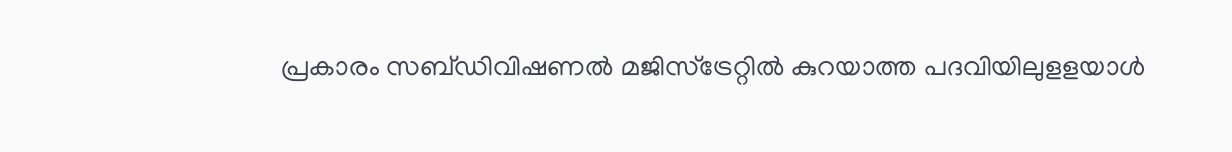പ്രകാരം സബ്ഡിവിഷണല്‍ മജിസ്‌ട്രേറ്റില്‍ കുറയാത്ത പദവിയിലുളളയാള്‍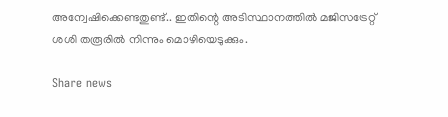അന്വേഷിക്കെണ്ടതുണ്ട്.. ഇതിന്റെ അടിസ്ഥാനത്തില്‍ മജിസട്രേറ്റ് ശശി തരൂരില്‍ നിന്നും മൊഴിയെടുക്കും.

Share news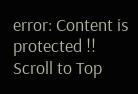error: Content is protected !!
Scroll to Top